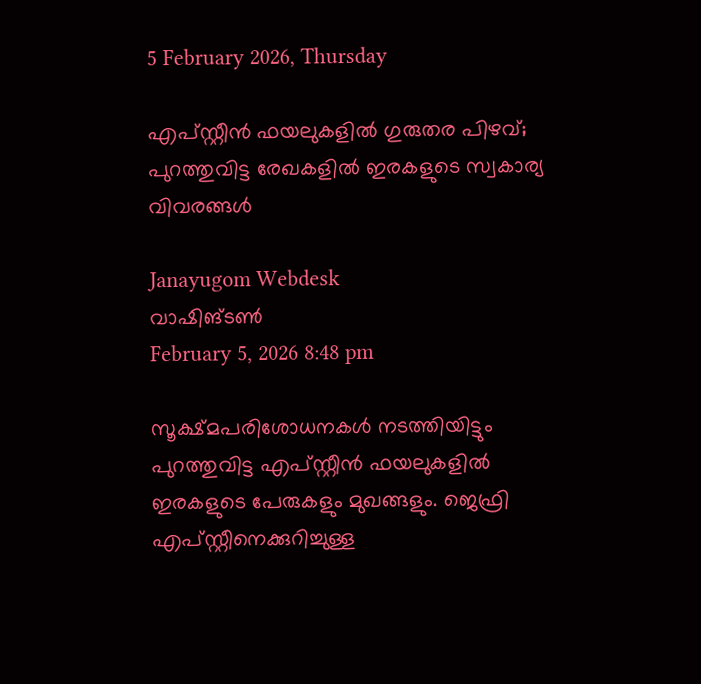5 February 2026, Thursday

എപ്‍സ്റ്റീന്‍ ഫയലുകളില്‍ ഗുരുതര പിഴവ്; പുറത്തുവിട്ട രേഖകളില്‍ ഇരകളുടെ സ്വകാര്യ വിവരങ്ങള്‍

Janayugom Webdesk
വാഷിങ്ടണ്‍
February 5, 2026 8:48 pm

സൂക്ഷ്മപരിശോധനകള്‍ നടത്തിയിട്ടും പുറത്തുവിട്ട എപ്‍സ്റ്റീന്‍ ഫയലുകളില്‍ ഇരകളുടെ പേരുകളും മുഖങ്ങളും. ജെഫ്രി എപ്‍സ്റ്റീനെക്കുറിച്ചുള്ള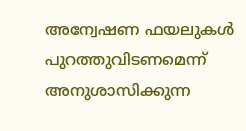അന്വേഷണ ഫയലുകൾ പുറത്തുവിടണമെന്ന് അനുശാസിക്കുന്ന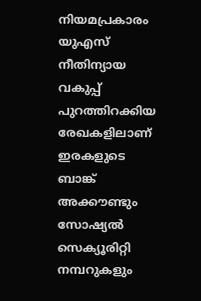നിയമപ്രകാരം യുഎസ് നീതിന്യായ വകുപ്പ് പുറത്തിറക്കിയ രേഖകളിലാണ് ഇരകളുടെ ബാങ്ക് അക്കൗണ്ടും സോഷ്യൽ സെക്യൂരിറ്റി നമ്പറുകളും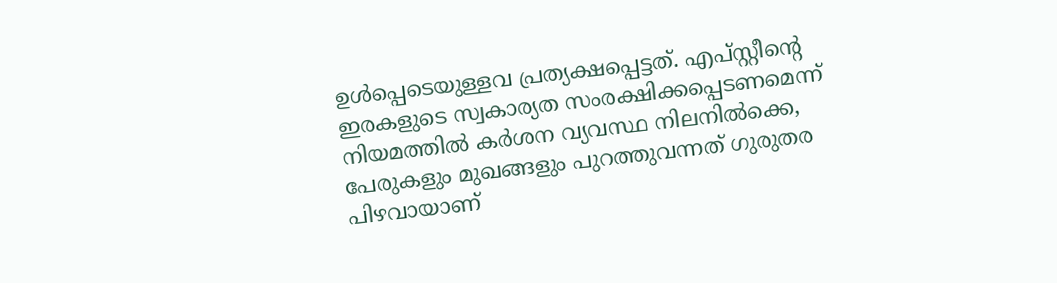ഉള്‍പ്പെടെയുള്ളവ പ്രത്യക്ഷപ്പെട്ടത്. എപ്സ്റ്റീന്റെ ഇരകളുടെ സ്വകാര്യത സംരക്ഷിക്കപ്പെടണമെന്ന് നിയമത്തില്‍ കര്‍ശന വ്യവസ്ഥ നിലനില്‍ക്കെ, പേരുകളും മുഖങ്ങളും പുറത്തുവന്നത് ഗുരുതര പിഴവായാണ്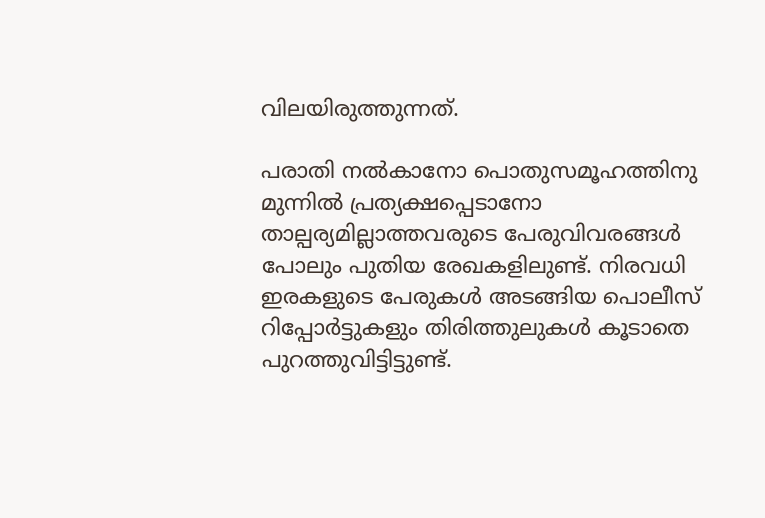വിലയിരുത്തുന്നത്.

പരാതി നല്‍കാനോ പൊതുസമൂഹത്തിനു മുന്നില്‍ പ്രത്യക്ഷപ്പെടാനോ താല്പര്യമില്ലാത്തവരുടെ പേരുവിവരങ്ങള്‍ പോലും പുതിയ രേഖകളിലുണ്ട്. നിരവധി ഇരകളുടെ പേരുകൾ അടങ്ങിയ പൊലീസ് റിപ്പോർട്ടുകളും തിരിത്തുലുകള്‍ കൂടാതെ പുറത്തുവിട്ടിട്ടുണ്ട്.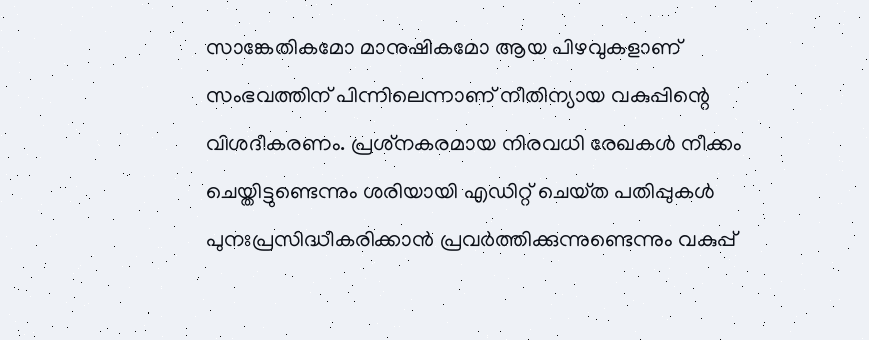സാങ്കേതികമോ മാനുഷികമോ ആയ പിഴവുകളാണ് സംഭവത്തിന് പിന്നിലെന്നാണ് നീതിന്യായ വകുപ്പിന്റെ വിശദീകരണം. പ്രശ്‌നകരമായ നിരവധി രേഖകള്‍ നീക്കം ചെയ്തിട്ടുണ്ടെന്നും ശരിയായി എഡിറ്റ് ചെയ്‌ത പതിപ്പുകൾ പുനഃപ്രസിദ്ധീകരിക്കാൻ പ്രവർത്തിക്കുന്നുണ്ടെന്നും വകുപ്പ്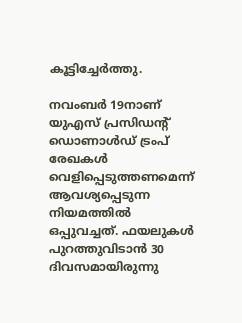കൂട്ടിച്ചേര്‍ത്തു.

നവംബർ 19നാണ് യുഎസ് പ്രസിഡന്റ് ഡൊണാൾഡ് ട്രംപ് രേഖകൾ വെളിപ്പെടുത്തണമെന്ന് ആവശ്യപ്പെടുന്ന നിയമത്തിൽ ഒപ്പുവച്ചത്. ഫയലുകൾ പുറത്തുവിടാൻ 30 ദിവസമായിരുന്നു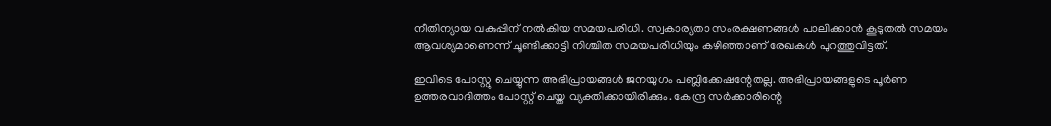നീതിന്യായ വകുപ്പിന് നല്‍കിയ സമയപരിധി. സ്വകാര്യതാ സംരക്ഷണങ്ങൾ പാലിക്കാൻ കൂടുതൽ സമയം ആവശ്യമാണെന്ന് ചൂണ്ടിക്കാട്ടി നിശ്ചിത സമയപരിധിയും കഴിഞ്ഞാണ് രേഖകള്‍ പുറത്തുവിട്ടത്.

ഇവിടെ പോസ്റ്റു ചെയ്യുന്ന അഭിപ്രായങ്ങള്‍ ജനയുഗം പബ്ലിക്കേഷന്റേതല്ല. അഭിപ്രായങ്ങളുടെ പൂര്‍ണ ഉത്തരവാദിത്തം പോസ്റ്റ് ചെയ്ത വ്യക്തിക്കായിരിക്കും. കേന്ദ്ര സര്‍ക്കാരിന്റെ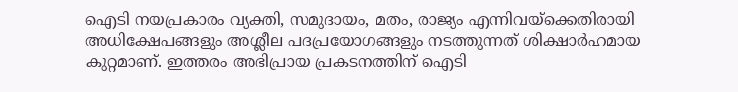ഐടി നയപ്രകാരം വ്യക്തി, സമുദായം, മതം, രാജ്യം എന്നിവയ്‌ക്കെതിരായി അധിക്ഷേപങ്ങളും അശ്ലീല പദപ്രയോഗങ്ങളും നടത്തുന്നത് ശിക്ഷാര്‍ഹമായ കുറ്റമാണ്. ഇത്തരം അഭിപ്രായ പ്രകടനത്തിന് ഐടി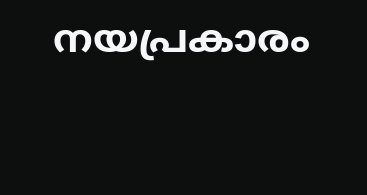നയപ്രകാരം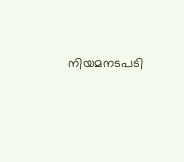നിയമനടപടി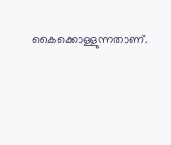കൈക്കൊള്ളുന്നതാണ്.